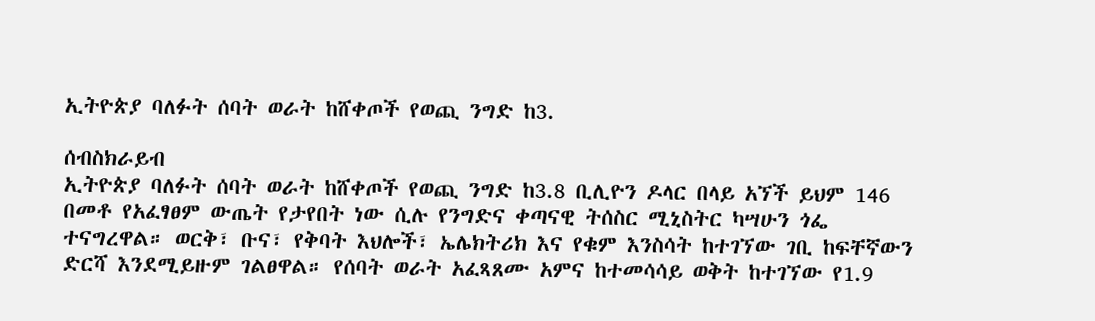ኢትዮጵያ ባለፉት ሰባት ወራት ከሸቀጦች የወጪ ንግድ ከ3.

ሰብስክራይብ
ኢትዮጵያ ባለፉት ሰባት ወራት ከሸቀጦች የወጪ ንግድ ከ3.8 ቢሊዮን ዶላር በላይ አኘች ይህም 146 በመቶ የአፈፃፀም ውጤት የታየበት ነው ሲሉ የንግድና ቀጣናዊ ትሰስር ሚኒስትር ካሣሁን ጎፌ ተናግረዋል። ወርቅ፣ ቡና፣ የቅባት እህሎች፣ ኤሌክትሪክ እና የቁም እንስሳት ከተገኘው ገቢ ከፍቸኛውን ድርሻ እንደሚይዙም ገልፀዋል። የሰባት ወራት አፈጻጸሙ አምና ከተመሳሳይ ወቅት ከተገኘው የ1.9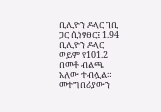ቢሊዮን ዶላር ገቢ ጋር ሲነፃፀር፤ 1.94 ቢሊዮን ዶላር ወይም የ101.2 በመቶ ብልጫ አለው ተብሏል። መተግበሪያውን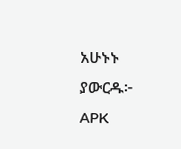አሁኑኑ ያውርዱ፦   APK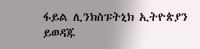ፋይል ሊንክስፑትኒክ ኢትዮጵያን ይወዳጁ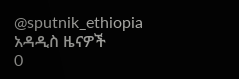@sputnik_ethiopia
አዳዲስ ዜናዎች
0